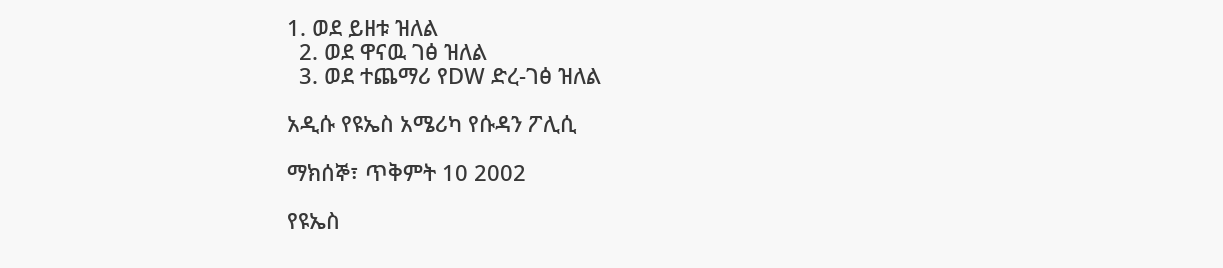1. ወደ ይዘቱ ዝለል
  2. ወደ ዋናዉ ገፅ ዝለል
  3. ወደ ተጨማሪ የDW ድረ-ገፅ ዝለል

አዲሱ የዩኤስ አሜሪካ የሱዳን ፖሊሲ

ማክሰኞ፣ ጥቅምት 10 2002

የዩኤስ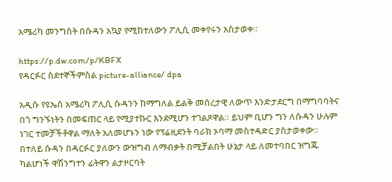አሜሪካ መንግስት በሱዳን አኳያ የሚከተለውን ፖሊሲ መቀየሩን አስታወቀ።

https://p.dw.com/p/KBFX
የዳርፉር ስደተኞችምስል picture-alliance/ dpa

አዲሱ የዩኤስ አሜሪካ ፖሊሲ ሱዳንን ከማግለል ይልቅ መሰረታዊ ለውጥ እንድታደርግ በማግባባትና በጎ ግንኙነትን በመፍጠር ላይ የሚያተኩር እንደሚሆን ተገልጾዋል። ይህም ቢሆን ግን ለሱዳን ሁሉም ነገር ተመቻችቶዋል ማለት አለመሆኑን ነው የፕሬዚደንት ባራክ ኦባማ መስተዳድር ያስታወቀው። በተለይ ሱዳን በዳርፉር ያለውን ውዝግብ ለማብቃት በሚቻልበት ሁኔታ ላይ ለመተባበር ዝግጁ ካልሆነች ዋሽንግተን ፊትዋን ልታዞርባት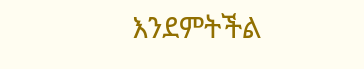እንደምትችል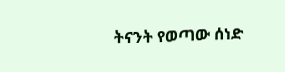ትናንት የወጣው ሰነድ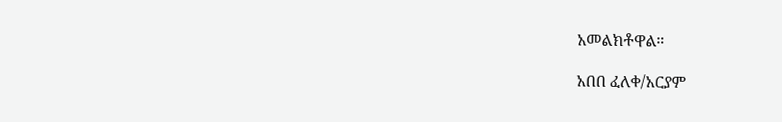አመልክቶዋል።

አበበ ፈለቀ/አርያም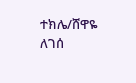ተክሌ/ሸዋዬ ለገሰ